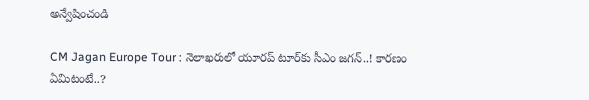అన్వేషించండి

CM Jagan Europe Tour : నెలాఖరులో యూరప్ టూర్‌కు సీఎం జగన్..! కారణం ఏమిటంటే..?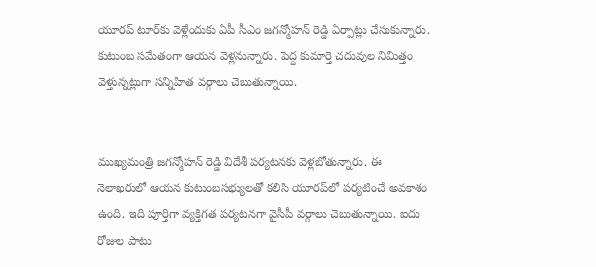యూరప్ టూర్‌కు వెళ్లేందుకు ఏపీ సీఎం జగన్మోహన్ రెడ్డి ఏర్పాట్లు చేసుకున్నారు. కుటుంబ సమేతంగా ఆయన వెళ్లనున్నారు. పెద్ద కుమార్తె చదువుల నిమిత్తం వెళ్తున్నట్లుగా సన్నిహిత వర్గాలు చెబుతున్నాయి.


ముఖ్యమంత్రి జగన్మోహన్ రెడ్డి విదేశీ పర్యటనకు వెళ్లబోతున్నారు. ఈ నెలాఖరులో ఆయన కుటుంబసభ్యులతో కలిసి యూరప్‌లో పర్యటించే అవకాశం ఉంది. ఇది పూర్తిగా వ్యక్తిగత పర్యటనగా వైసీపీ వర్గాలు చెబుతున్నాయి. ఐదు రోజుల పాటు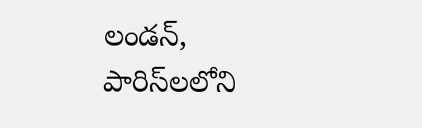లండన్, పారిస్‌లలోని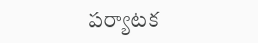పర్యాటక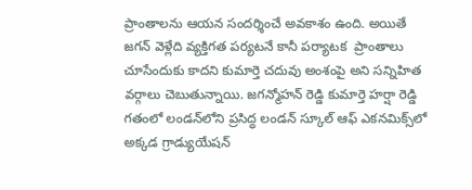ప్రాంతాలను ఆయన సందర్శించే అవకాశం ఉంది. అయితే జగన్ వెళ్లేది వ్యక్తిగత పర్యటనే కానీ పర్యాటక  ప్రాంతాలు చూసేందుకు కాదని కుమార్తె చదువు అంశంపై అని సన్నిహిత వర్గాలు చెబుతున్నాయి. జగన్మోహన్ రెడ్డి కుమార్తె హర్షా రెడ్డి గతంలో లండన్‌లోని ప్రసిద్ధ లండన్ స్కూల్ ఆఫ్ ఎకనమిక్స్‌లో అక్కడ గ్రాడ్యుయేషన్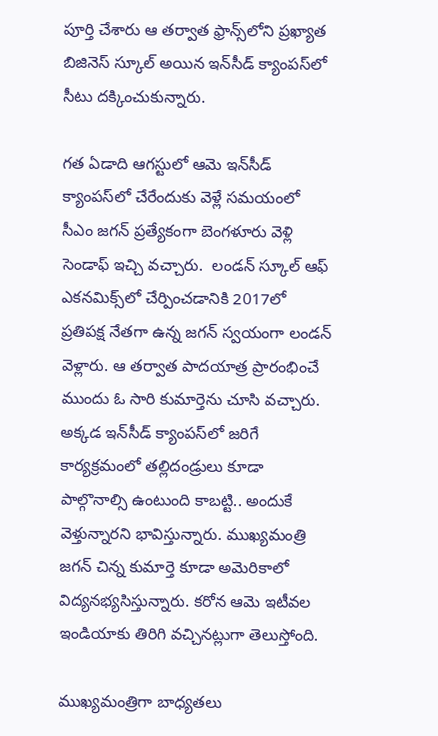పూర్తి చేశారు ఆ తర్వాత ఫ్రాన్స్‌లోని ప్రఖ్యాత బిజినెస్‌ స్కూల్ అయిన ఇన్‌సీడ్ క్యాంపస్‌లో సీటు దక్కించుకున్నారు.

గత ఏడాది ఆగస్టులో ఆమె ఇన్‌సీడ్ క్యాంపస్‌లో చేరేందుకు వెళ్లే సమయంలో సీఎం జగన్ ప్రత్యేకంగా బెంగళూరు వెళ్లి సెండాఫ్ ఇచ్చి వచ్చారు.  లండన్ స్కూల్ ఆఫ్ ఎకనమిక్స్‌లో చేర్పించడానికి 2017లో ప్రతిపక్ష నేతగా ఉన్న జగన్ స్వయంగా లండన్ వెళ్లారు. ఆ తర్వాత పాదయాత్ర ప్రారంభించే ముందు ఓ సారి కుమార్తెను చూసి వచ్చారు. అక్కడ ఇన్‌సీడ్ క్యాంపస్‌లో జరిగే కార్యక్రమంలో తల్లిదండ్రులు కూడా పాల్గొనాల్సి ఉంటుంది కాబట్టి.. అందుకే వెళ్తున్నారని భావిస్తున్నారు. ముఖ్యమంత్రి జగన్ చిన్న కుమార్తె కూడా అమెరికాలో విద్యనభ్యసిస్తున్నారు. కరోన ఆమె ఇటీవల ఇండియాకు తిరిగి వచ్చినట్లుగా తెలుస్తోంది.

ముఖ్యమంత్రిగా బాధ్యతలు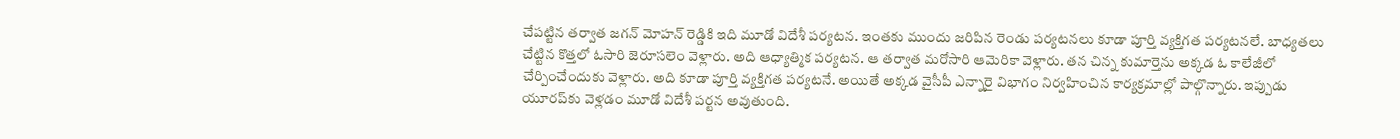చేపట్టిన తర్వాత జగన్‌ మోహన్ రెడ్డికి ఇది మూడో విదేశీ పర్యటన. ఇంతకు ముందు జరిపిన రెండు పర్యటనలు కూడా పూర్తి వ్యక్తిగత పర్యటనలే. బాధ్యతలు చేట్టిన కొత్తలో ఓసారి జెరూసలెం వెళ్లారు. అది ఆధ్యాత్మిక పర్యటన. ఆ తర్వాత మరోసారి ఆమెరికా వెళ్లారు. తన చిన్న కుమార్తెను అక్కడ ఓ కాలేజీలో చేర్పించేందుకు వెళ్లారు. అది కూడా పూర్తి వ్యక్తిగత పర్యటనే. అయితే అక్కడ వైసీపీ ఎన్నారై విభాగం నిర్వహించిన కార్యక్రమాల్లో పాల్గొన్నారు. ఇప్పుడు యూరప్‌కు వెళ్లడం మూడో విదేశీ పర్టన అవుతుంది.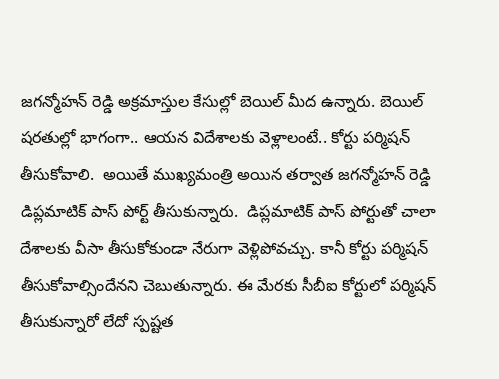జగన్మోహన్ రెడ్డి అక్రమాస్తుల కేసుల్లో బెయిల్‌ మీద ఉన్నారు. బెయిల్ షరతుల్లో భాగంగా.. ఆయన విదేశాలకు వెళ్లాలంటే.. కోర్టు పర్మిషన్ తీసుకోవాలి.  అయితే ముఖ్యమంత్రి అయిన తర్వాత జగన్మోహన్ రెడ్డి డిప్లమాటిక్ పాస్ పోర్ట్ తీసుకున్నారు.  డిప్లమాటిక్ పాస్ పోర్టుతో చాలా దేశాలకు వీసా తీసుకోకుండా నేరుగా వెళ్లిపోవచ్చు. కానీ కోర్టు పర్మిషన్ తీసుకోవాల్సిందేనని చెబుతున్నారు. ఈ మేరకు సీబీఐ కోర్టులో పర్మిషన్ తీసుకున్నారో లేదో స్పష్టత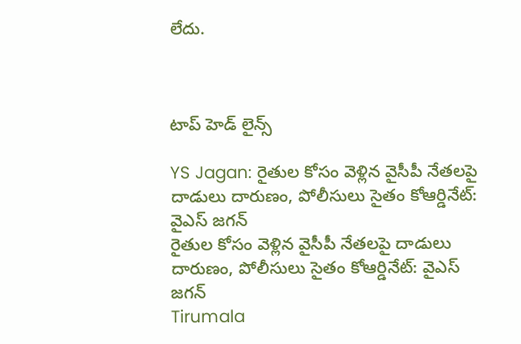లేదు.



టాప్ హెడ్ లైన్స్

YS Jagan: రైతుల కోసం వెళ్లిన వైసీపీ నేతలపై దాడులు దారుణం, పోలీసులు సైతం కోఆర్డినేట్: వైఎస్ జగన్
రైతుల కోసం వెళ్లిన వైసీపీ నేతలపై దాడులు దారుణం, పోలీసులు సైతం కోఆర్డినేట్: వైఎస్ జగన్
Tirumala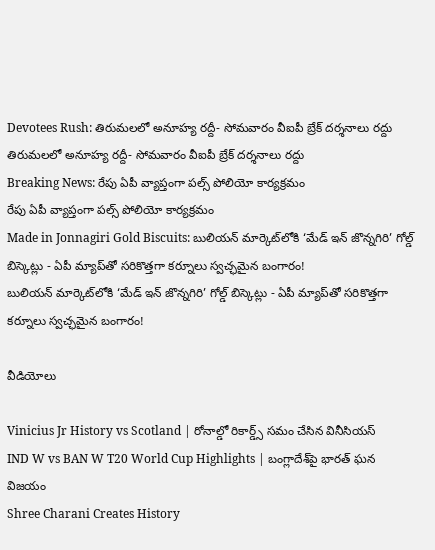Devotees Rush: తిరుమలలో అనూహ్య రద్దీ- సోమవారం వీఐపీ బ్రేక్ దర్శనాలు రద్దు
తిరుమలలో అనూహ్య రద్దీ- సోమవారం వీఐపీ బ్రేక్ దర్శనాలు రద్దు
Breaking News: రేపు ఏపీ వ్యాప్తంగా పల్స్ పోలియో కార్యక్రమం
రేపు ఏపీ వ్యాప్తంగా పల్స్ పోలియో కార్యక్రమం
Made in Jonnagiri Gold Biscuits: బులియన్ మార్కెట్‌లోకి ‘మేడ్ ఇన్ జొన్నగిరి’ గోల్డ్ బిస్కెట్లు - ఏపీ మ్యాప్‌తో సరికొత్తగా కర్నూలు స్వచ్ఛమైన బంగారం!
బులియన్ మార్కెట్‌లోకి ‘మేడ్ ఇన్ జొన్నగిరి’ గోల్డ్ బిస్కెట్లు - ఏపీ మ్యాప్‌తో సరికొత్తగా కర్నూలు స్వచ్ఛమైన బంగారం!

వీడియోలు

Vinicius Jr History vs Scotland | రోనాల్డో రికార్డ్స్ సమం చేసిన వినీసియస్
IND W vs BAN W T20 World Cup Highlights | బంగ్లాదేశ్‌పై భారత్ ఘన విజయం
Shree Charani Creates History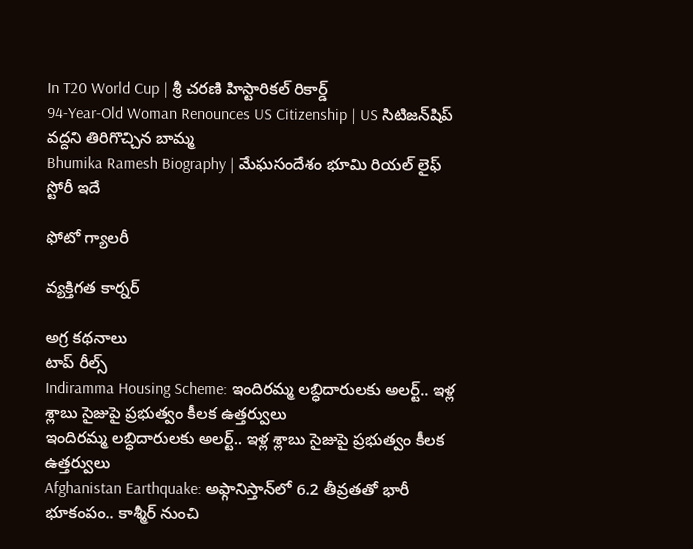In T20 World Cup | శ్రీ చరణి హిస్టారికల్ రికార్డ్
94-Year-Old Woman Renounces US Citizenship | US సిటిజన్‌షిప్ వద్దని తిరిగొచ్చిన బామ్మ
Bhumika Ramesh Biography | మేఘసందేశం భూమి రియల్ లైఫ్ స్టోరీ ఇదే

ఫోటో గ్యాలరీ

వ్యక్తిగత కార్నర్

అగ్ర కథనాలు
టాప్ రీల్స్
Indiramma Housing Scheme: ఇందిరమ్మ లబ్ధిదారులకు అలర్ట్.. ఇళ్ల శ్లాబు సైజుపై ప్రభుత్వం కీలక ఉత్తర్వులు
ఇందిరమ్మ లబ్ధిదారులకు అలర్ట్.. ఇళ్ల శ్లాబు సైజుపై ప్రభుత్వం కీలక ఉత్తర్వులు
Afghanistan Earthquake: అఫ్గానిస్తాన్‌లో 6.2 తీవ్రతతో భారీ భూకంపం.. కాశ్మీర్ నుంచి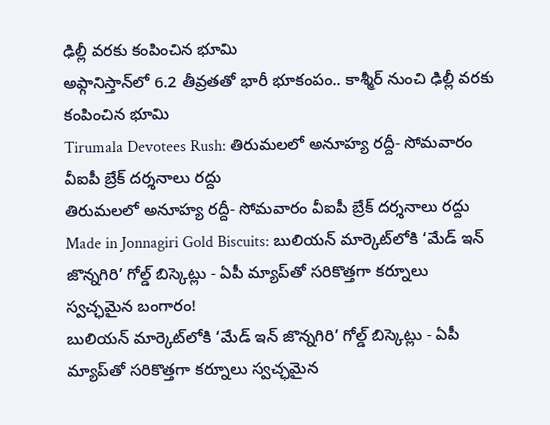ఢిల్లీ వరకు కంపించిన భూమి
అఫ్గానిస్తాన్‌లో 6.2 తీవ్రతతో భారీ భూకంపం.. కాశ్మీర్ నుంచి ఢిల్లీ వరకు కంపించిన భూమి
Tirumala Devotees Rush: తిరుమలలో అనూహ్య రద్దీ- సోమవారం వీఐపీ బ్రేక్ దర్శనాలు రద్దు
తిరుమలలో అనూహ్య రద్దీ- సోమవారం వీఐపీ బ్రేక్ దర్శనాలు రద్దు
Made in Jonnagiri Gold Biscuits: బులియన్ మార్కెట్‌లోకి ‘మేడ్ ఇన్ జొన్నగిరి’ గోల్డ్ బిస్కెట్లు - ఏపీ మ్యాప్‌తో సరికొత్తగా కర్నూలు స్వచ్ఛమైన బంగారం!
బులియన్ మార్కెట్‌లోకి ‘మేడ్ ఇన్ జొన్నగిరి’ గోల్డ్ బిస్కెట్లు - ఏపీ మ్యాప్‌తో సరికొత్తగా కర్నూలు స్వచ్ఛమైన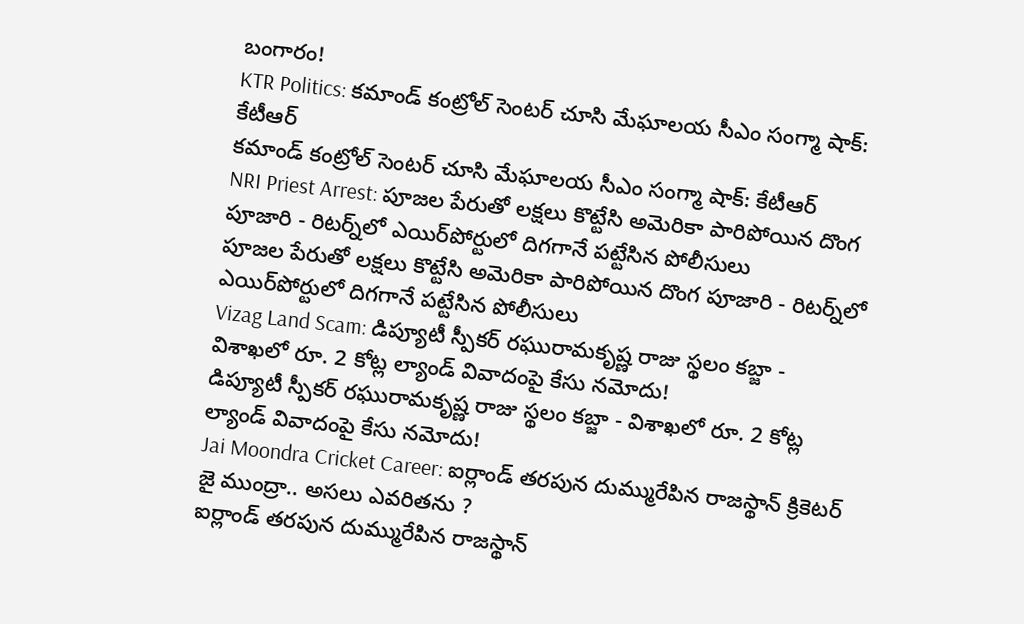బంగారం!
KTR Politics: కమాండ్ కంట్రోల్ సెంటర్ చూసి మేఘాలయ సీఎం సంగ్మా షాక్: కేటీఆర్
కమాండ్ కంట్రోల్ సెంటర్ చూసి మేఘాలయ సీఎం సంగ్మా షాక్: కేటీఆర్
NRI Priest Arrest: పూజల పేరుతో లక్షలు కొట్టేసి అమెరికా పారిపోయిన దొంగ పూజారి - రిటర్న్‌లో ఎయిర్‌పోర్టులో దిగగానే పట్టేసిన పోలీసులు
పూజల పేరుతో లక్షలు కొట్టేసి అమెరికా పారిపోయిన దొంగ పూజారి - రిటర్న్‌లో ఎయిర్‌పోర్టులో దిగగానే పట్టేసిన పోలీసులు
Vizag Land Scam: డిప్యూటీ స్పీకర్ రఘురామకృష్ణ రాజు స్థలం కబ్జా - విశాఖలో రూ. 2 కోట్ల ల్యాండ్ వివాదంపై కేసు నమోదు!
డిప్యూటీ స్పీకర్ రఘురామకృష్ణ రాజు స్థలం కబ్జా - విశాఖలో రూ. 2 కోట్ల ల్యాండ్ వివాదంపై కేసు నమోదు!
Jai Moondra Cricket Career: ఐర్లాండ్ తరపున దుమ్మురేపిన రాజస్థాన్ క్రికెటర్ జై ముంద్రా.. అసలు ఎవరితను ?
ఐర్లాండ్ తరపున దుమ్మురేపిన రాజస్థాన్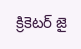క్రికెటర్ జై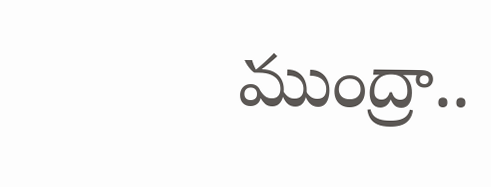ముంద్రా..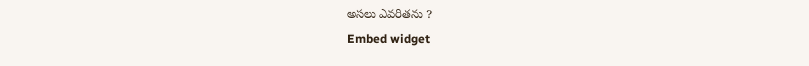అసలు ఎవరితను ?
Embed widget